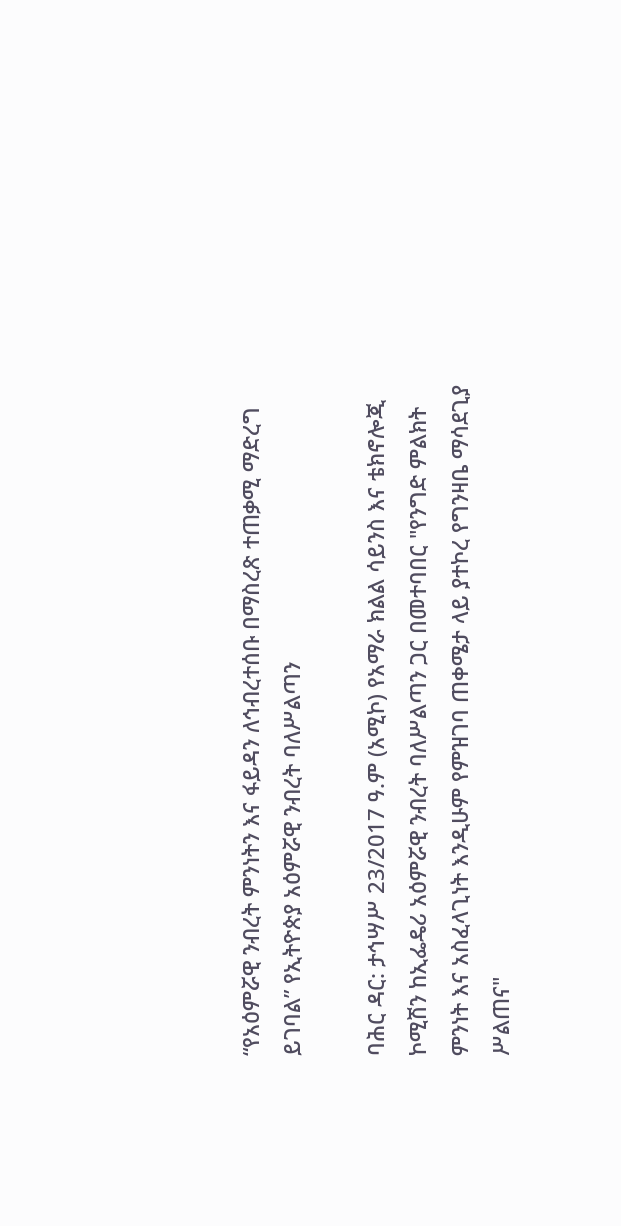“የአዕምሯዊ ንብረት ምንነትን እና ፋይዳን ለኅብረተሰቡ በማስረጽ ተጠቃሚ ማድረግ ይገባል” የኢትዮጵያ አዕምሯዊ ንብረት ባለሥልጣን

ባሕር ዳር: ታኅሣሥ 23/2017 ዓ.ም (አሚኮ) የአማራ ክልል ሳይንስ እና ቴክኖሎጂ ኮሚሽን ከኢፌዴሪ አዕምሯዊ ንብረት ባለሥልጣን ጋር በመተባበር "የንግድ ምልክት ምንነት እና አስፈላጊነት እንዲሁም የምዝገባ ጠቀሜታ ላይ ያተኮረ የግንዛቤ ማሳደጊያ ሥልጠና"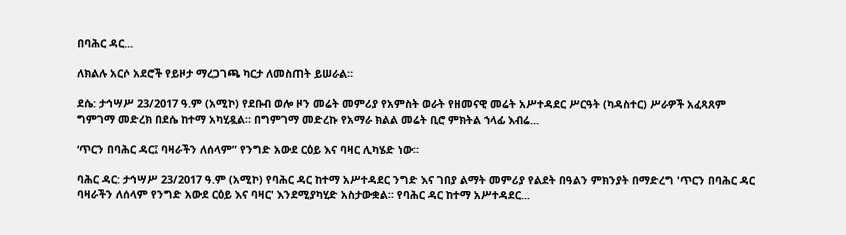በባሕር ዳር...

ለክልሉ አርሶ አደሮች የይዞታ ማረጋገጫ ካርታ ለመስጠት ይሠራል።

ደሴ: ታኅሣሥ 23/2017 ዓ.ም (አሚኮ) የደቡብ ወሎ ዞን መሬት መምሪያ የአምስት ወራት የዘመናዊ መሬት አሥተዳደር ሥርዓት (ካዳስተር) ሥራዎች አፈጻጸም ግምገማ መድረክ በደሴ ከተማ አካሂዷል። በግምገማ መድረኩ የአማራ ክልል መሬት ቢሮ ምክትል ኀላፊ እብሬ...

‘ጥርን በባሕር ዳር፤ ባዛራችን ለሰላም” የንግድ አውደ ርዕይ እና ባዛር ሊካሄድ ነው።

ባሕር ዳር: ታኅሣሥ 23/2017 ዓ.ም (አሚኮ) የባሕር ዳር ከተማ አሥተዳደር ንግድ እና ገበያ ልማት መምሪያ የልደት በዓልን ምክንያት በማድረግ 'ጥርን በባሕር ዳር ባዛራችን ለሰላም የንግድ አውደ ርዕይ እና ባዛር' እንደሚያካሂድ አስታውቋል። የባሕር ዳር ከተማ አሥተዳደር...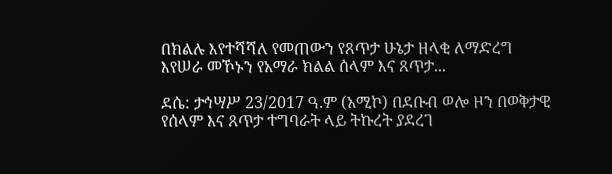በክልሉ እየተሻሻለ የመጠውን የጸጥታ ሁኔታ ዘላቂ ለማድረግ እየሠራ መኾኑን የአማራ ክልል ሰላም እና ጸጥታ...

ደሴ: ታኅሣሥ 23/2017 ዓ.ም (አሚኮ) በደቡብ ወሎ ዞን በወቅታዊ የሰላም እና ጸጥታ ተግባራት ላይ ትኩረት ያደረገ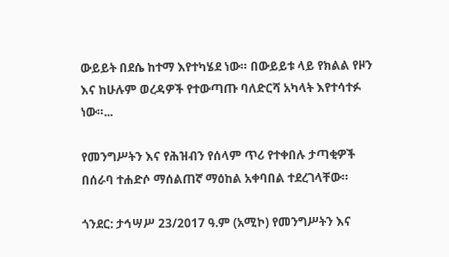ውይይት በደሴ ከተማ እየተካሄደ ነው። በውይይቱ ላይ የክልል የዞን እና ከሁሉም ወረዳዎች የተውጣጡ ባለድርሻ አካላት እየተሳተፉ ነው።...

የመንግሥትን እና የሕዝብን የሰላም ጥሪ የተቀበሉ ታጣቂዎች በሰራባ ተሐድሶ ማሰልጠኛ ማዕከል አቀባበል ተደረገላቸው።

ጎንደር: ታኅሣሥ 23/2017 ዓ.ም (አሚኮ) የመንግሥትን እና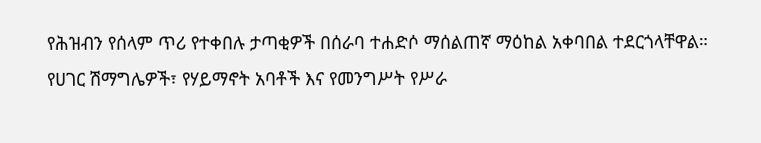የሕዝብን የሰላም ጥሪ የተቀበሉ ታጣቂዎች በሰራባ ተሐድሶ ማሰልጠኛ ማዕከል አቀባበል ተደርጎላቸዋል። የሀገር ሽማግሌዎች፣ የሃይማኖት አባቶች እና የመንግሥት የሥራ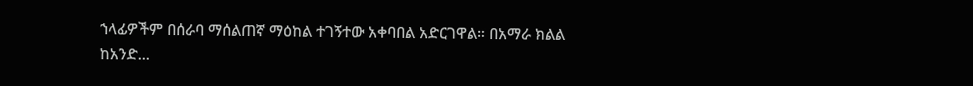ኀላፊዎችም በሰራባ ማሰልጠኛ ማዕከል ተገኝተው አቀባበል አድርገዋል። በአማራ ክልል ከአንድ...